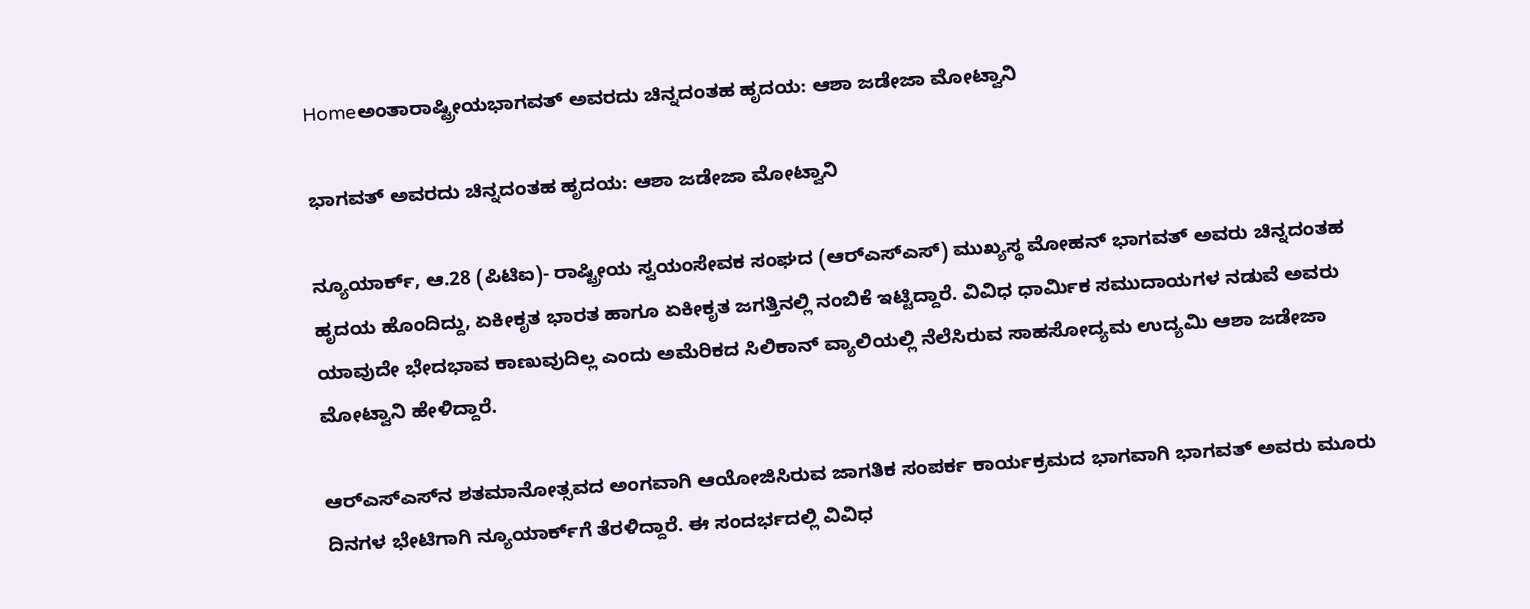Homeಅಂತಾರಾಷ್ಟ್ರೀಯಭಾಗವತ್‌ ಅವರದು ಚಿನ್ನದಂತಹ ಹೃದಯ: ಆಶಾ ಜಡೇಜಾ ಮೋಟ್ವಾನಿ

ಭಾಗವತ್‌ ಅವರದು ಚಿನ್ನದಂತಹ ಹೃದಯ: ಆಶಾ ಜಡೇಜಾ ಮೋಟ್ವಾನಿ

ನ್ಯೂಯಾರ್ಕ್‌, ಆ.28 (ಪಿಟಿಐ)- ರಾಷ್ಟ್ರೀಯ ಸ್ವಯಂಸೇವಕ ಸಂಘದ (ಆರ್‌ಎಸ್‌ಎಸ್‌) ಮುಖ್ಯಸ್ಥ ಮೋಹನ್‌ ಭಾಗವತ್‌ ಅವರು ಚಿನ್ನದಂತಹ ಹೃದಯ ಹೊಂದಿದ್ದು, ಏಕೀಕೃತ ಭಾರತ ಹಾಗೂ ಏಕೀಕೃತ ಜಗತ್ತಿನಲ್ಲಿ ನಂಬಿಕೆ ಇಟ್ಟಿದ್ದಾರೆ. ವಿವಿಧ ಧಾರ್ಮಿಕ ಸಮುದಾಯಗಳ ನಡುವೆ ಅವರು ಯಾವುದೇ ಭೇದಭಾವ ಕಾಣುವುದಿಲ್ಲ ಎಂದು ಅಮೆರಿಕದ ಸಿಲಿಕಾನ್‌ ವ್ಯಾಲಿಯಲ್ಲಿ ನೆಲೆಸಿರುವ ಸಾಹಸೋದ್ಯಮ ಉದ್ಯಮಿ ಆಶಾ ಜಡೇಜಾ ಮೋಟ್ವಾನಿ ಹೇಳಿದ್ದಾರೆ.

ಆರ್‌ಎಸ್‌ಎಸ್‌ನ ಶತಮಾನೋತ್ಸವದ ಅಂಗವಾಗಿ ಆಯೋಜಿಸಿರುವ ಜಾಗತಿಕ ಸಂಪರ್ಕ ಕಾರ್ಯಕ್ರಮದ ಭಾಗವಾಗಿ ಭಾಗವತ್‌ ಅವರು ಮೂರು ದಿನಗಳ ಭೇಟಿಗಾಗಿ ನ್ಯೂಯಾರ್ಕ್‌ಗೆ ತೆರಳಿದ್ದಾರೆ. ಈ ಸಂದರ್ಭದಲ್ಲಿ ವಿವಿಧ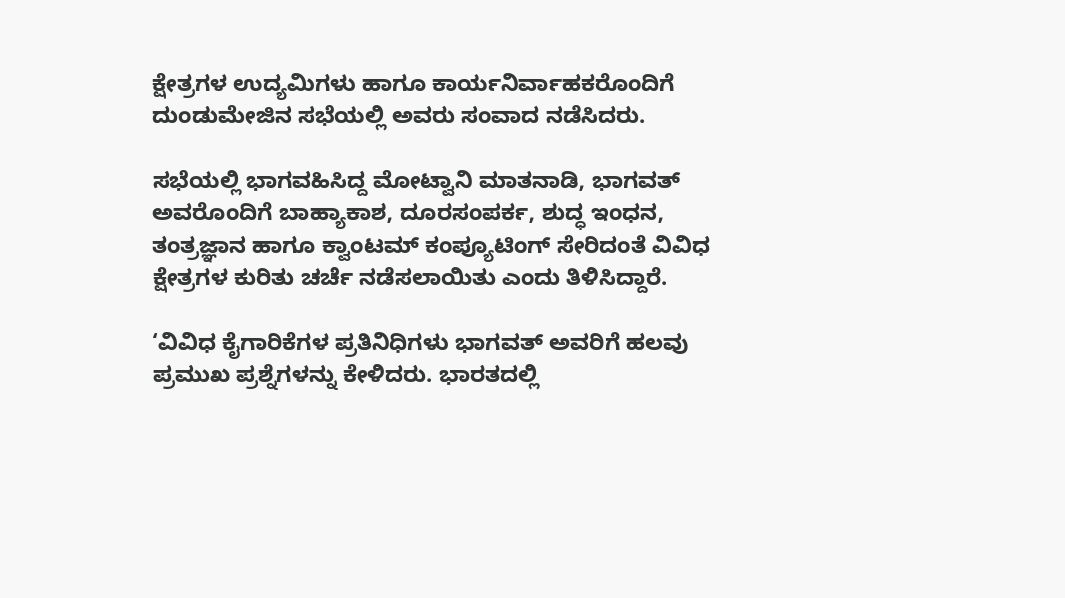ಕ್ಷೇತ್ರಗಳ ಉದ್ಯಮಿಗಳು ಹಾಗೂ ಕಾರ್ಯನಿರ್ವಾಹಕರೊಂದಿಗೆ ದುಂಡುಮೇಜಿನ ಸಭೆಯಲ್ಲಿ ಅವರು ಸಂವಾದ ನಡೆಸಿದರು.

ಸಭೆಯಲ್ಲಿ ಭಾಗವಹಿಸಿದ್ದ ಮೋಟ್ವಾನಿ ಮಾತನಾಡಿ, ಭಾಗವತ್‌ ಅವರೊಂದಿಗೆ ಬಾಹ್ಯಾಕಾಶ, ದೂರಸಂಪರ್ಕ, ಶುದ್ಧ ಇಂಧನ, ತಂತ್ರಜ್ಞಾನ ಹಾಗೂ ಕ್ವಾಂಟಮ್‌ ಕಂಪ್ಯೂಟಿಂಗ್‌ ಸೇರಿದಂತೆ ವಿವಿಧ ಕ್ಷೇತ್ರಗಳ ಕುರಿತು ಚರ್ಚೆ ನಡೆಸಲಾಯಿತು ಎಂದು ತಿಳಿಸಿದ್ದಾರೆ.

‘ವಿವಿಧ ಕೈಗಾರಿಕೆಗಳ ಪ್ರತಿನಿಧಿಗಳು ಭಾಗವತ್‌ ಅವರಿಗೆ ಹಲವು ಪ್ರಮುಖ ಪ್ರಶ್ನೆಗಳನ್ನು ಕೇಳಿದರು. ಭಾರತದಲ್ಲಿ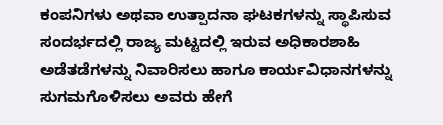ಕಂಪನಿಗಳು ಅಥವಾ ಉತ್ಪಾದನಾ ಘಟಕಗಳನ್ನು ಸ್ಥಾಪಿಸುವ ಸಂದರ್ಭದಲ್ಲಿ ರಾಜ್ಯ ಮಟ್ಟದಲ್ಲಿ ಇರುವ ಅಧಿಕಾರಶಾಹಿ ಅಡೆತಡೆಗಳನ್ನು ನಿವಾರಿಸಲು ಹಾಗೂ ಕಾರ್ಯವಿಧಾನಗಳನ್ನು ಸುಗಮಗೊಳಿಸಲು ಅವರು ಹೇಗೆ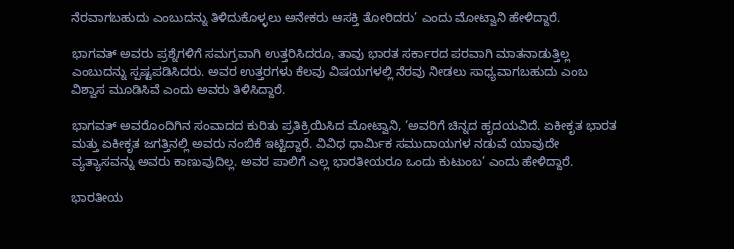ನೆರವಾಗಬಹುದು ಎಂಬುದನ್ನು ತಿಳಿದುಕೊಳ್ಳಲು ಅನೇಕರು ಆಸಕ್ತಿ ತೋರಿದರು’ ಎಂದು ಮೋಟ್ವಾನಿ ಹೇಳಿದ್ದಾರೆ.

ಭಾಗವತ್‌ ಅವರು ಪ್ರಶ್ನೆಗಳಿಗೆ ಸಮಗ್ರವಾಗಿ ಉತ್ತರಿಸಿದರೂ, ತಾವು ಭಾರತ ಸರ್ಕಾರದ ಪರವಾಗಿ ಮಾತನಾಡುತ್ತಿಲ್ಲ ಎಂಬುದನ್ನು ಸ್ಪಷ್ಟಪಡಿಸಿದರು. ಅವರ ಉತ್ತರಗಳು ಕೆಲವು ವಿಷಯಗಳಲ್ಲಿ ನೆರವು ನೀಡಲು ಸಾಧ್ಯವಾಗಬಹುದು ಎಂಬ ವಿಶ್ವಾಸ ಮೂಡಿಸಿವೆ ಎಂದು ಅವರು ತಿಳಿಸಿದ್ದಾರೆ.

ಭಾಗವತ್‌ ಅವರೊಂದಿಗಿನ ಸಂವಾದದ ಕುರಿತು ಪ್ರತಿಕ್ರಿಯಿಸಿದ ಮೋಟ್ವಾನಿ, ‘ಅವರಿಗೆ ಚಿನ್ನದ ಹೃದಯವಿದೆ. ಏಕೀಕೃತ ಭಾರತ ಮತ್ತು ಏಕೀಕೃತ ಜಗತ್ತಿನಲ್ಲಿ ಅವರು ನಂಬಿಕೆ ಇಟ್ಟಿದ್ದಾರೆ. ವಿವಿಧ ಧಾರ್ಮಿಕ ಸಮುದಾಯಗಳ ನಡುವೆ ಯಾವುದೇ ವ್ಯತ್ಯಾಸವನ್ನು ಅವರು ಕಾಣುವುದಿಲ್ಲ. ಅವರ ಪಾಲಿಗೆ ಎಲ್ಲ ಭಾರತೀಯರೂ ಒಂದು ಕುಟುಂಬ’ ಎಂದು ಹೇಳಿದ್ದಾರೆ.

ಭಾರತೀಯ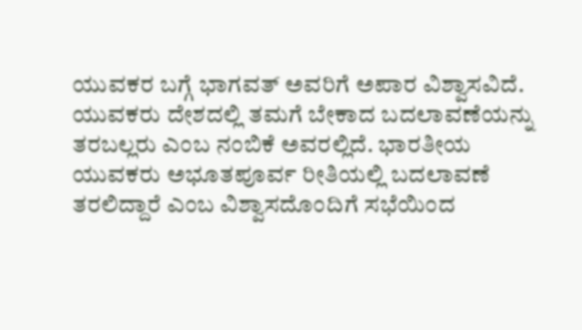ಯುವಕರ ಬಗ್ಗೆ ಭಾಗವತ್‌ ಅವರಿಗೆ ಅಪಾರ ವಿಶ್ವಾಸವಿದೆ. ಯುವಕರು ದೇಶದಲ್ಲಿ ತಮಗೆ ಬೇಕಾದ ಬದಲಾವಣೆಯನ್ನು ತರಬಲ್ಲರು ಎಂಬ ನಂಬಿಕೆ ಅವರಲ್ಲಿದೆ. ಭಾರತೀಯ ಯುವಕರು ಅಭೂತಪೂರ್ವ ರೀತಿಯಲ್ಲಿ ಬದಲಾವಣೆ ತರಲಿದ್ದಾರೆ ಎಂಬ ವಿಶ್ವಾಸದೊಂದಿಗೆ ಸಭೆಯಿಂದ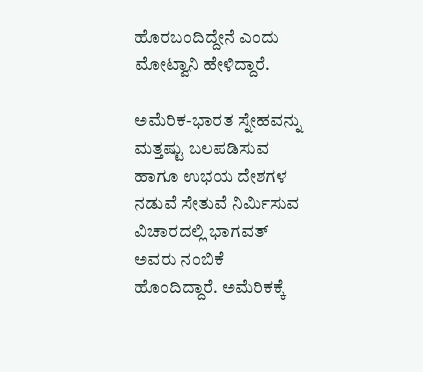ಹೊರಬಂದಿದ್ದೇನೆ ಎಂದು ಮೋಟ್ವಾನಿ ಹೇಳಿದ್ದಾರೆ.

ಅಮೆರಿಕ-ಭಾರತ ಸ್ನೇಹವನ್ನು ಮತ್ತಷ್ಟು ಬಲಪಡಿಸುವ ಹಾಗೂ ಉಭಯ ದೇಶಗಳ ನಡುವೆ ಸೇತುವೆ ನಿರ್ಮಿಸುವ ವಿಚಾರದಲ್ಲಿ ಭಾಗವತ್‌ ಅವರು ನಂಬಿಕೆ ಹೊಂದಿದ್ದಾರೆ. ಅಮೆರಿಕಕ್ಕೆ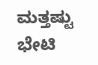ಮತ್ತಷ್ಟು ಭೇಟಿ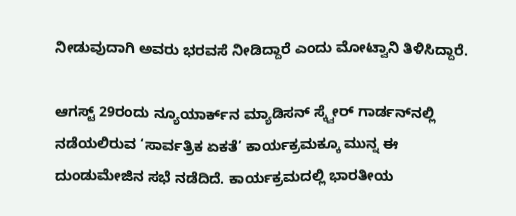ನೀಡುವುದಾಗಿ ಅವರು ಭರವಸೆ ನೀಡಿದ್ದಾರೆ ಎಂದು ಮೋಟ್ವಾನಿ ತಿಳಿಸಿದ್ದಾರೆ.

ಆಗಸ್ಟ್‌ 29ರಂದು ನ್ಯೂಯಾರ್ಕ್‌ನ ಮ್ಯಾಡಿಸನ್‌ ಸ್ಕ್ವೇರ್‌ ಗಾರ್ಡನ್‌ನಲ್ಲಿ ನಡೆಯಲಿರುವ ‘ಸಾರ್ವತ್ರಿಕ ಏಕತೆ’ ಕಾರ್ಯಕ್ರಮಕ್ಕೂ ಮುನ್ನ ಈ ದುಂಡುಮೇಜಿನ ಸಭೆ ನಡೆದಿದೆ. ಕಾರ್ಯಕ್ರಮದಲ್ಲಿ ಭಾರತೀಯ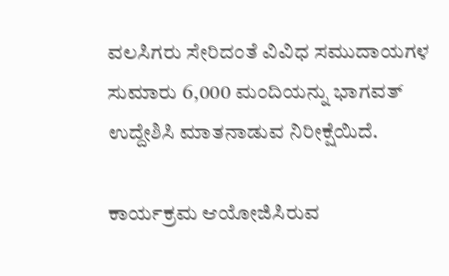ವಲಸಿಗರು ಸೇರಿದಂತೆ ವಿವಿಧ ಸಮುದಾಯಗಳ ಸುಮಾರು 6,000 ಮಂದಿಯನ್ನು ಭಾಗವತ್‌ ಉದ್ದೇಶಿಸಿ ಮಾತನಾಡುವ ನಿರೀಕ್ಷೆಯಿದೆ.

ಕಾರ್ಯಕ್ರಮ ಆಯೋಜಿಸಿರುವ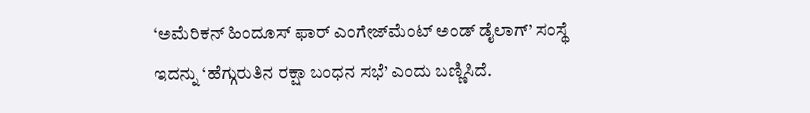‘ಅಮೆರಿಕನ್‌ ಹಿಂದೂಸ್‌ ಫಾರ್‌ ಎಂಗೇಜ್‌ಮೆಂಟ್‌ ಅಂಡ್‌ ಡೈಲಾಗ್‌’ ಸಂಸ್ಥೆ ಇದನ್ನು ‘ಹೆಗ್ಗುರುತಿನ ರಕ್ಷಾ ಬಂಧನ ಸಭೆ’ ಎಂದು ಬಣ್ಣಿಸಿದೆ.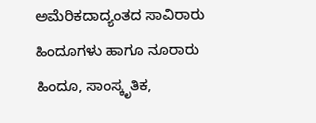ಅಮೆರಿಕದಾದ್ಯಂತದ ಸಾವಿರಾರು ಹಿಂದೂಗಳು ಹಾಗೂ ನೂರಾರು ಹಿಂದೂ, ಸಾಂಸ್ಕೃತಿಕ,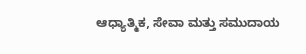ಆಧ್ಯಾತ್ಮಿಕ, ಸೇವಾ ಮತ್ತು ಸಮುದಾಯ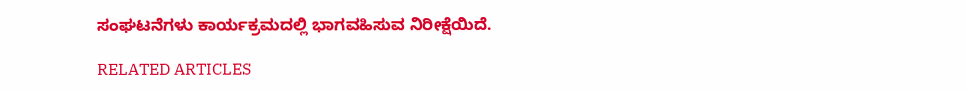ಸಂಘಟನೆಗಳು ಕಾರ್ಯಕ್ರಮದಲ್ಲಿ ಭಾಗವಹಿಸುವ ನಿರೀಕ್ಷೆಯಿದೆ.

RELATED ARTICLES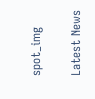spot_img

Latest News